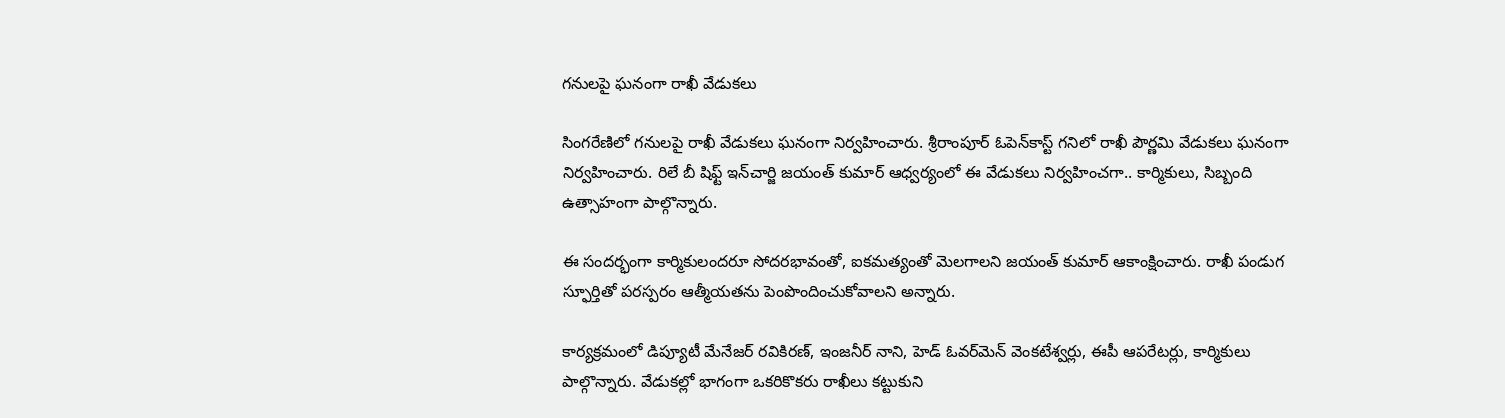గనులపై ఘనంగా రాఖీ వేడుకలు

సింగరేణిలో గనులపై రాఖీ వేడుకలు ఘనంగా నిర్వహించారు. శ్రీరాంపూర్ ఓపెన్‌కాస్ట్ గనిలో రాఖీ పౌర్ణమి వేడుకలు ఘనంగా నిర్వహించారు. రిలే బీ షిఫ్ట్ ఇన్‌చార్జి జయంత్ కుమార్ ఆధ్వర్యంలో ఈ వేడుకలు నిర్వహించగా.. కార్మికులు, సిబ్బంది ఉత్సాహంగా పాల్గొన్నారు.

ఈ సందర్భంగా కార్మికులందరూ సోదరభావంతో, ఐకమత్యంతో మెలగాలని జయంత్ కుమార్ ఆకాంక్షించారు. రాఖీ పండుగ స్ఫూర్తితో పరస్పరం ఆత్మీయతను పెంపొందించుకోవాలని అన్నారు.

కార్యక్రమంలో డిప్యూటీ మేనేజర్ రవికిరణ్, ఇంజనీర్ నాని, హెడ్ ఓవర్‌మెన్ వెంకటేశ్వర్లు, ఈపీ ఆపరేటర్లు, కార్మికులు పాల్గొన్నారు. వేడుకల్లో భాగంగా ఒకరికొకరు రాఖీలు కట్టుకుని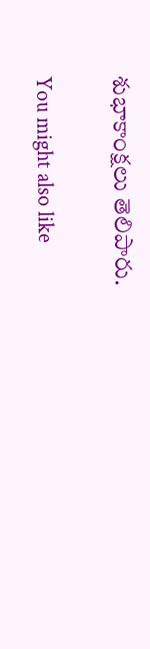శుభాకాంక్షలు తెలిపారు.

You might also like